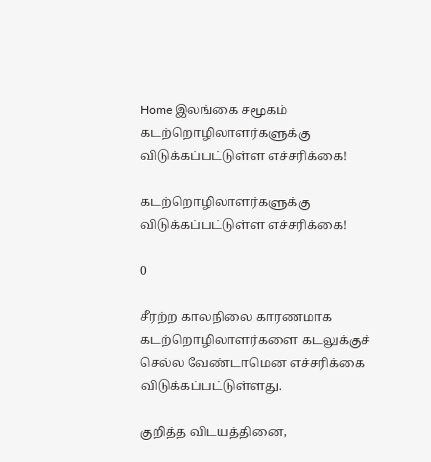Home இலங்கை சமூகம் கடற்றொழிலாளர்களுக்கு விடுக்கப்பட்டுள்ள எச்சரிக்கை!

கடற்றொழிலாளர்களுக்கு விடுக்கப்பட்டுள்ள எச்சரிக்கை!

0

சீரற்ற காலநிலை காரணமாக கடற்றொழிலாளர்களை கடலுக்குச் செல்ல வேண்டாமென எச்சரிக்கை விடுக்கப்பட்டுள்ளது.

குறித்த விடயத்தினை,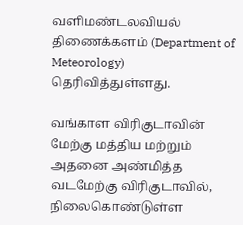வளிமண்டலவியல் திணைக்களம் (Department of Meteorology) தெரிவித்துள்ளது.

வங்காள விரிகுடாவின்  மேற்கு மத்திய மற்றும் அதனை அண்மித்த வடமேற்கு விரிகுடாவில், நிலைகொண்டுள்ள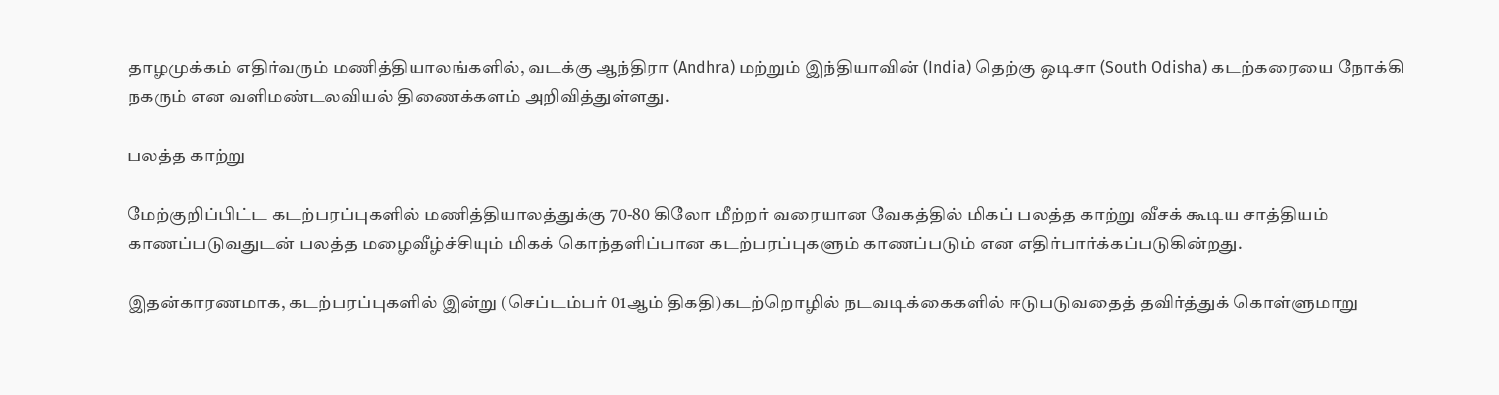தாழமுக்கம் எதிர்வரும் மணித்தியாலங்களில், வடக்கு ஆந்திரா (Andhra) மற்றும் இந்தியாவின் (India) தெற்கு ஒடிசா (South Odisha) கடற்கரையை நோக்கி நகரும் என வளிமண்டலவியல் திணைக்களம் அறிவித்துள்ளது.

பலத்த காற்று

மேற்குறிப்பிட்ட கடற்பரப்புகளில் மணித்தியாலத்துக்கு 70-80 கிலோ மீற்றர் வரையான வேகத்தில் மிகப் பலத்த காற்று வீசக் கூடிய சாத்தியம் காணப்படுவதுடன் பலத்த மழைவீழ்ச்சியும் மிகக் கொந்தளிப்பான கடற்பரப்புகளும் காணப்படும் என எதிர்பார்க்கப்படுகின்றது.

இதன்காரணமாக, கடற்பரப்புகளில் இன்று (செப்டம்பர் 01ஆம் திகதி)கடற்றொழில் நடவடிக்கைகளில் ஈடுபடுவதைத் தவிர்த்துக் கொள்ளுமாறு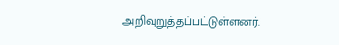அறிவுறுத்தப்பட்டுள்ளனர்.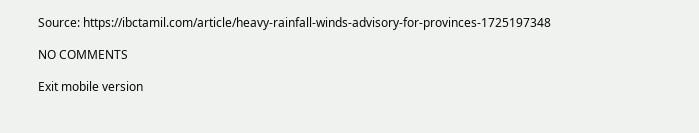Source: https://ibctamil.com/article/heavy-rainfall-winds-advisory-for-provinces-1725197348

NO COMMENTS

Exit mobile version